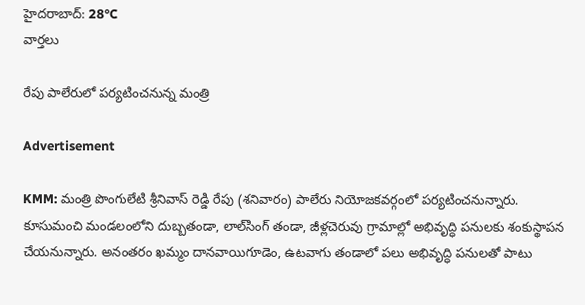హైదరాబాద్: 28°C
వార్తలు

రేపు పాలేరులో పర్యటించనున్న మంత్రి

Advertisement

KMM: మంత్రి పొంగులేటి శ్రీనివాస్ రెడ్డి రేపు (శనివారం) పాలేరు నియోజకవర్గంలో పర్యటించనున్నారు. కూసుమంచి మండలంలోని దుబ్బతండా, లాల్‌సింగ్ తండా, జీళ్లచెరువు గ్రామాల్లో అభివృద్ధి పనులకు శంకుస్థాపన చేయనున్నారు. అనంతరం ఖమ్మం దానవాయిగూడెం, ఉటవాగు తండాలో పలు అభివృద్ధి పనులతో పాటు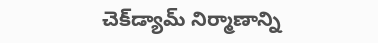చెక్‌డ్యామ్ నిర్మాణాన్ని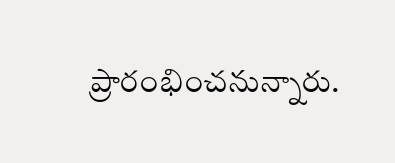ప్రారంభించనున్నారు.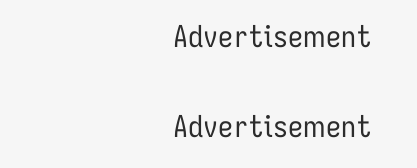Advertisement

Advertisement